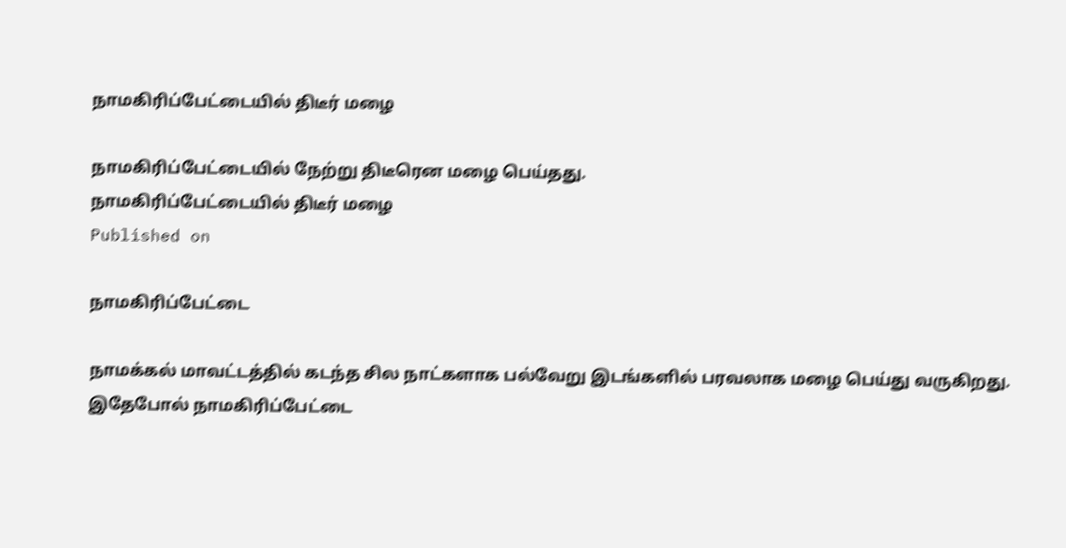நாமகிரிப்பேட்டையில் திடீர் மழை

நாமகிரிப்பேட்டையில் நேற்று திடீரென மழை பெய்தது.
நாமகிரிப்பேட்டையில் திடீர் மழை
Published on

நாமகிரிப்பேட்டை

நாமக்கல் மாவட்டத்தில் கடந்த சில நாட்களாக பல்வேறு இடங்களில் பரவலாக மழை பெய்து வருகிறது. இதேபோல் நாமகிரிப்பேட்டை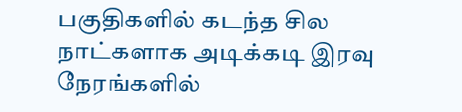பகுதிகளில் கடந்த சில நாட்களாக அடிக்கடி இரவு நேரங்களில்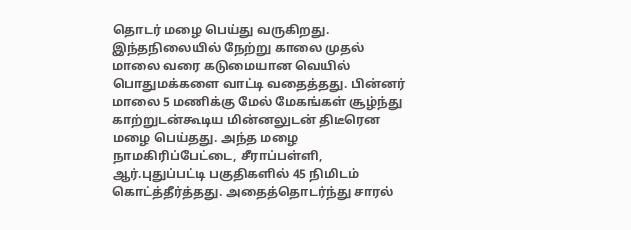தொடர் மழை பெய்து வருகிறது. இந்தநிலையில் நேற்று காலை முதல் மாலை வரை கடுமையான வெயில் பொதுமக்களை வாட்டி வதைத்தது. பின்னர் மாலை 5 மணிக்கு மேல் மேகங்கள் சூழ்ந்து காற்றுடன்கூடிய மின்னலுடன் திடீரென மழை பெய்தது. அந்த மழை நாமகிரிப்பேட்டை, சீராப்பள்ளி, ஆர்.புதுப்பட்டி பகுதிகளில் 45 நிமிடம் கொட்த்தீர்த்தது. அதைத்தொடர்ந்து சாரல்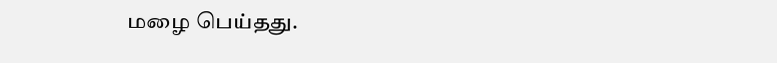மழை பெய்தது.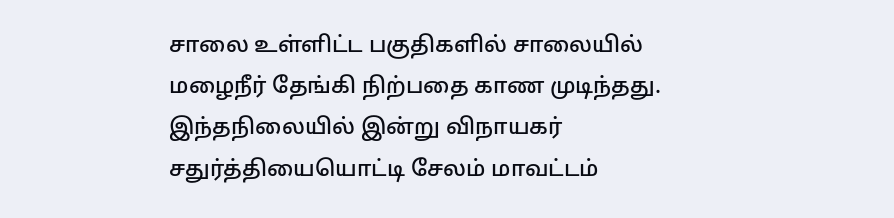சாலை உள்ளிட்ட பகுதிகளில் சாலையில் மழைநீர் தேங்கி நிற்பதை காண முடிந்தது. இந்தநிலையில் இன்று விநாயகர் சதுர்த்தியையொட்டி சேலம் மாவட்டம்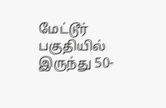மேட்டூர் பகுதியில் இருந்து 50-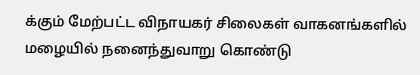க்கும் மேற்பட்ட விநாயகர் சிலைகள் வாகனங்களில் மழையில் நனைந்துவாறு கொண்டு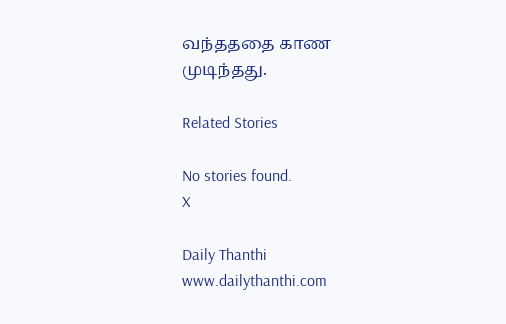வந்தததை காண முடிந்தது.

Related Stories

No stories found.
X

Daily Thanthi
www.dailythanthi.com